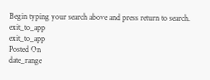Begin typing your search above and press return to search.
exit_to_app
exit_to_app
Posted On
date_range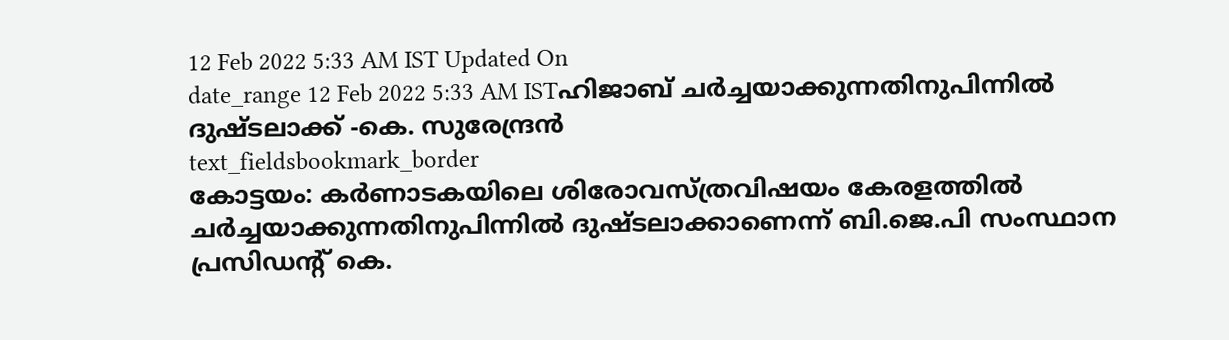12 Feb 2022 5:33 AM IST Updated On
date_range 12 Feb 2022 5:33 AM ISTഹിജാബ് ചർച്ചയാക്കുന്നതിനുപിന്നിൽ ദുഷ്ടലാക്ക് -കെ. സുരേന്ദ്രൻ
text_fieldsbookmark_border
കോട്ടയം: കർണാടകയിലെ ശിരോവസ്ത്രവിഷയം കേരളത്തിൽ ചർച്ചയാക്കുന്നതിനുപിന്നിൽ ദുഷ്ടലാക്കാണെന്ന് ബി.ജെ.പി സംസ്ഥാന പ്രസിഡന്റ് കെ.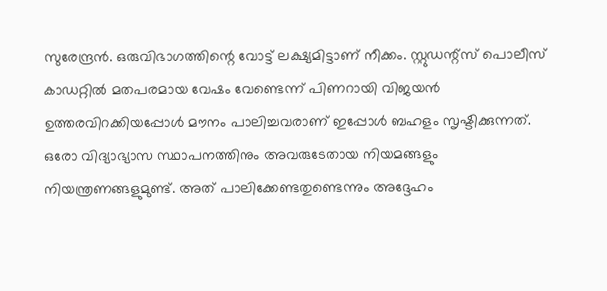സുരേന്ദ്രൻ. ഒരുവിഭാഗത്തിന്റെ വോട്ട് ലക്ഷ്യമിട്ടാണ് നീക്കം. സ്റ്റുഡന്റ്സ് പൊലീസ് കാഡറ്റിൽ മതപരമായ വേഷം വേണ്ടെന്ന് പിണറായി വിജയൻ ഉത്തരവിറക്കിയപ്പോൾ മൗനം പാലിച്ചവരാണ് ഇപ്പോൾ ബഹളം സൃഷ്ടിക്കുന്നത്. ഒരോ വിദ്യാഭ്യാസ സ്ഥാപനത്തിനും അവരുടേതായ നിയമങ്ങളും നിയന്ത്രണങ്ങളുമുണ്ട്. അത് പാലിക്കേണ്ടതുണ്ടെന്നും അദ്ദേഹം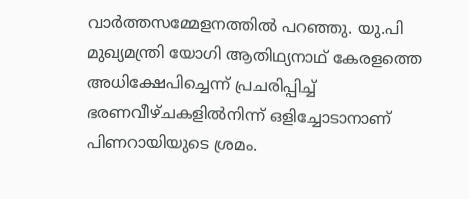വാർത്തസമ്മേളനത്തിൽ പറഞ്ഞു. യു.പി മുഖ്യമന്ത്രി യോഗി ആതിഥ്യനാഥ് കേരളത്തെ അധിക്ഷേപിച്ചെന്ന് പ്രചരിപ്പിച്ച് ഭരണവീഴ്ചകളിൽനിന്ന് ഒളിച്ചോടാനാണ് പിണറായിയുടെ ശ്രമം.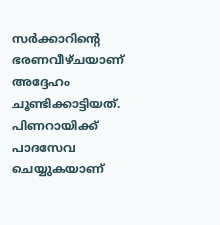സർക്കാറിന്റെ ഭരണവീഴ്ചയാണ് അദ്ദേഹം ചൂണ്ടിക്കാട്ടിയത്. പിണറായിക്ക് പാദസേവ ചെയ്യുകയാണ്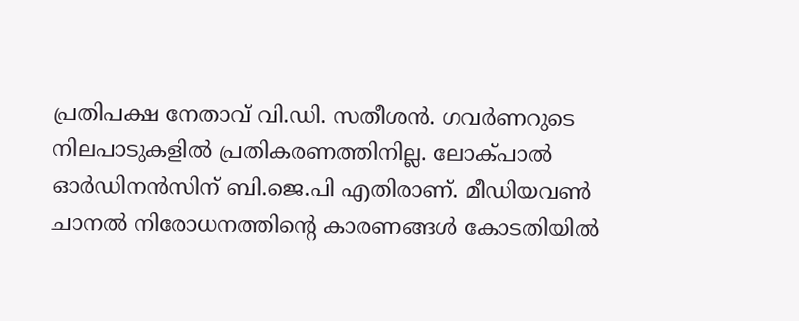പ്രതിപക്ഷ നേതാവ് വി.ഡി. സതീശൻ. ഗവർണറുടെ നിലപാടുകളിൽ പ്രതികരണത്തിനില്ല. ലോക്പാൽ ഓർഡിനൻസിന് ബി.ജെ.പി എതിരാണ്. മീഡിയവൺ ചാനൽ നിരോധനത്തിന്റെ കാരണങ്ങൾ കോടതിയിൽ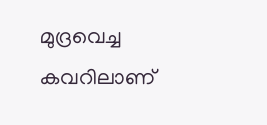മുദ്രവെച്ച കവറിലാണ്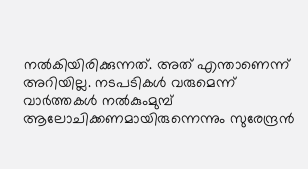നൽകിയിരിക്കുന്നത്. അത് എന്താണെന്ന് അറിയില്ല. നടപടികൾ വരുമെന്ന് വാർത്തകൾ നൽകുംമുമ്പ് ആലോചിക്കണമായിരുന്നെന്നും സുരേന്ദ്രൻ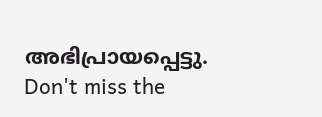അഭിപ്രായപ്പെട്ടു.
Don't miss the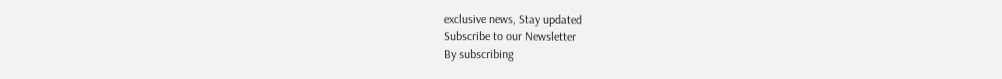exclusive news, Stay updated
Subscribe to our Newsletter
By subscribing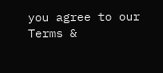you agree to our Terms &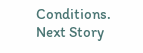Conditions.
Next Story